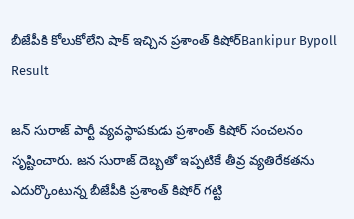బీజేపీకి కోలుకోలేని షాక్ ఇచ్చిన ప్ర‌శాంత్ కిషోర్Bankipur Bypoll Result

జన్ సురాజ్ పార్టీ వ్యవస్థాపకుడు ప్రశాంత్ కిషోర్ సంచలనం సృష్టించారు. జన సురాజ్ దెబ్బతో ఇప్పటికే తీవ్ర వ్యతిరేకతను ఎదుర్కొంటున్న బీజేపీకి ప్రశాంత్ కిషోర్ గట్టి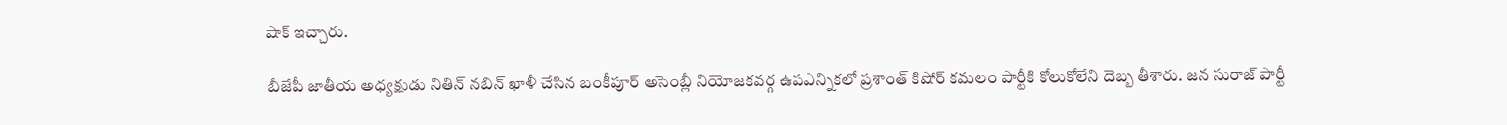షాక్ ఇచ్చారు.

బీజేపీ జాతీయ అధ్యక్షుడు నితిన్ నబిన్ ఖాళీ చేసిన బంకీపూర్ అసెంబ్లీ నియోజకవర్గ ఉపఎన్నికలో ప్రశాంత్ కిషోర్ కమలం పార్టీకి కోలుకోలేని దెబ్బ తీశారు. జన సురాజ్ పార్టీ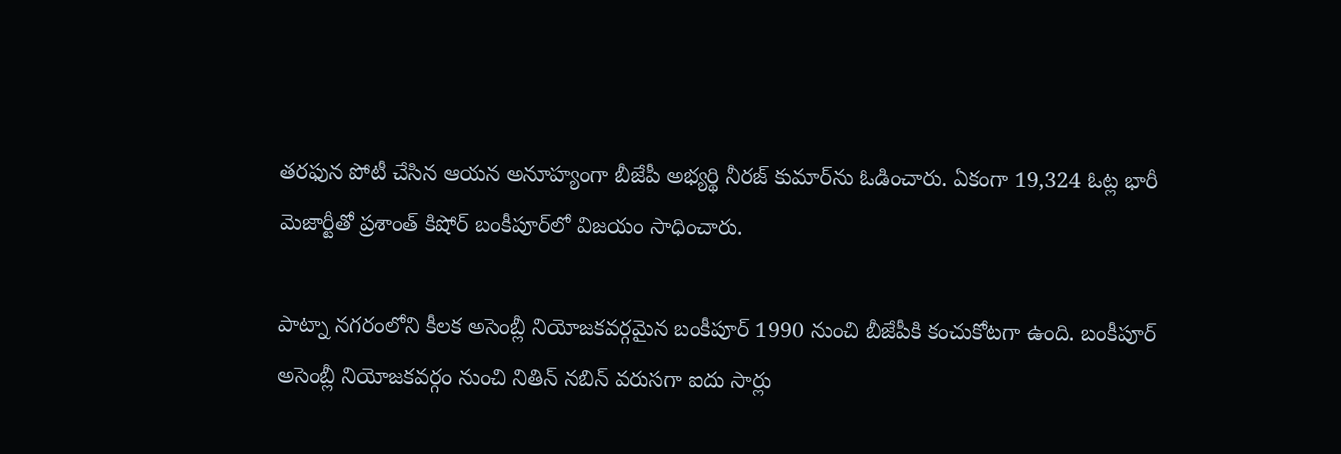తరఫున పోటీ చేసిన ఆయన అనూహ్యంగా బీజేపీ అభ్యర్థి నీరజ్ కుమార్‌ను ఓడించారు. ఏకంగా 19,324 ఓట్ల భారీ మెజార్టీతో ప్రశాంత్ కిషోర్ బంకీపూర్‌లో విజయం సాధించారు.

పాట్నా నగరంలోని కీలక అసెంబ్లీ నియోజకవర్గమైన బంకీపూర్ 1990 నుంచి బీజేపీకి కంచుకోటగా ఉంది. బంకీపూర్ అసెంబ్లీ నియోజకవర్గం నుంచి నితిన్ నబిన్ వరుసగా ఐదు సార్లు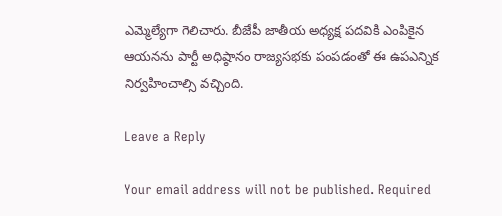ఎమ్మెల్యేగా గెలిచారు. బీజేపీ జాతీయ అధ్యక్ష పదవికి ఎంపికైన ఆయనను పార్టీ అధిష్ఠానం రాజ్యసభకు పంపడంతో ఈ ఉపఎన్నిక నిర్వహించాల్సి వచ్చింది.

Leave a Reply

Your email address will not be published. Required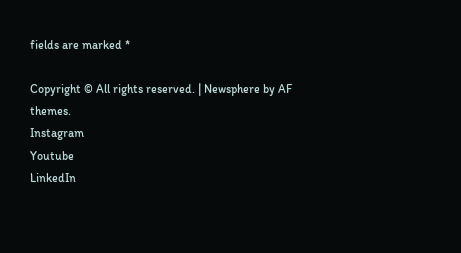fields are marked *

Copyright © All rights reserved. | Newsphere by AF themes.
Instagram
Youtube
LinkedIn